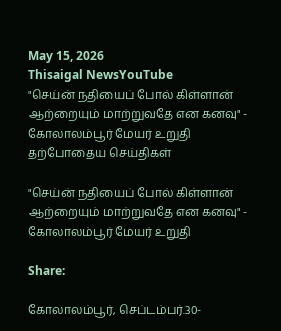May 15, 2026
Thisaigal NewsYouTube
"செய்ன் நதியைப் போல் கிள்ளான் ஆற்றையும் மாற்றுவதே என கனவு" - கோலாலம்பூர் மேயர் உறுதி
தற்போதைய செய்திகள்

"செய்ன் நதியைப் போல் கிள்ளான் ஆற்றையும் மாற்றுவதே என கனவு" - கோலாலம்பூர் மேயர் உறுதி

Share:

கோலாலம்பூர், செப்டம்பர்.30-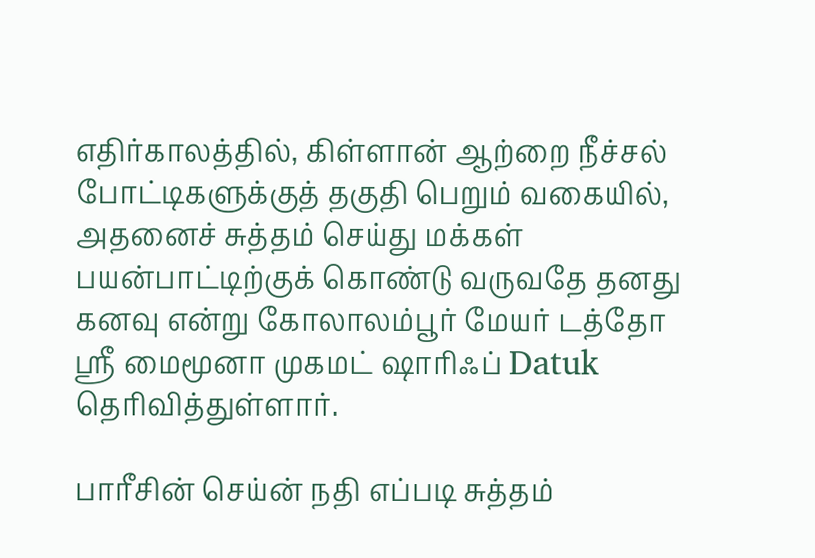எதிர்காலத்தில், கிள்ளான் ஆற்றை நீச்சல் போட்டிகளுக்குத் தகுதி பெறும் வகையில், அதனைச் சுத்தம் செய்து மக்கள் பயன்பாட்டிற்குக் கொண்டு வருவதே தனது கனவு என்று கோலாலம்பூர் மேயர் டத்தோ ஶ்ரீ மைமூனா முகமட் ஷாரிஃப் Datuk தெரிவித்துள்ளார்.

பாரீசின் செய்ன் நதி எப்படி சுத்தம்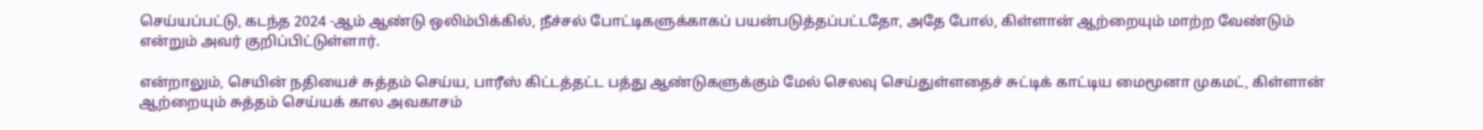செய்யப்பட்டு, கடந்த 2024 -ஆம் ஆண்டு ஒலிம்பிக்கில், நீச்சல் போட்டிகளுக்காகப் பயன்படுத்தப்பட்டதோ, அதே போல், கிள்ளான் ஆற்றையும் மாற்ற வேண்டும் என்றும் அவர் குறிப்பிட்டுள்ளார்.

என்றாலும், செயின் நதியைச் சுத்தம் செய்ய, பாரீஸ் கிட்டத்தட்ட பத்து ஆண்டுகளுக்கும் மேல் செலவு செய்துள்ளதைச் சுட்டிக் காட்டிய மைமூனா முகமட், கிள்ளான் ஆற்றையும் சுத்தம் செய்யக் கால அவகாசம்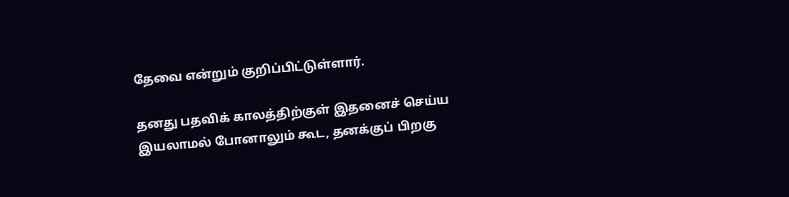தேவை என்றும் குறிப்பிட்டுள்ளார்.

தனது பதவிக் காலத்திற்குள் இதனைச் செய்ய இயலாமல் போனாலும் கூட, தனக்குப் பிறகு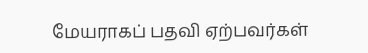மேயராகப் பதவி ஏற்பவர்கள்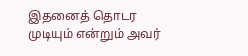இதனைத் தொடர முடியும் என்றும் அவர்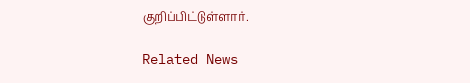குறிப்பிட்டுள்ளார்.

Related News